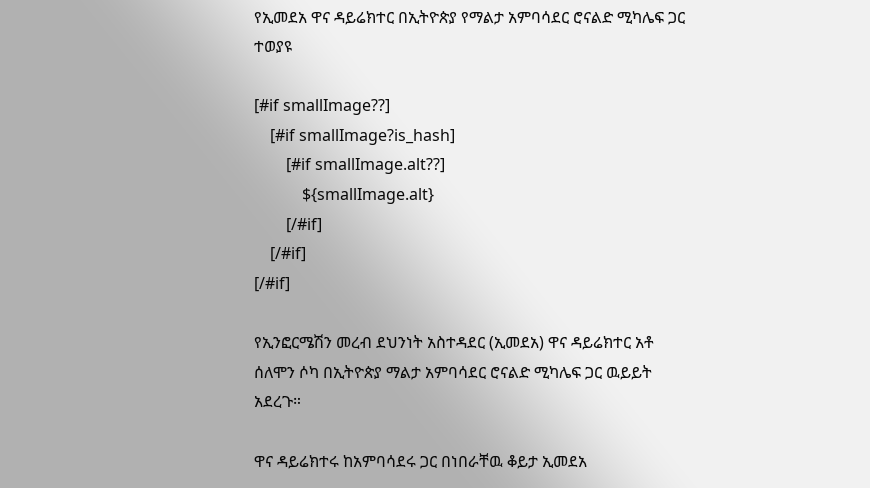የኢመደአ ዋና ዳይሬክተር በኢትዮጵያ የማልታ አምባሳደር ሮናልድ ሚካሌፍ ጋር ተወያዩ

[#if smallImage??]
    [#if smallImage?is_hash]
        [#if smallImage.alt??]
            ${smallImage.alt}
        [/#if]
    [/#if]
[/#if]

የኢንፎርሜሽን መረብ ደህንነት አስተዳደር (ኢመደአ) ዋና ዳይሬክተር አቶ ሰለሞን ሶካ በኢትዮጵያ ማልታ አምባሳደር ሮናልድ ሚካሌፍ ጋር ዉይይት አደረጉ።

ዋና ዳይሬክተሩ ከአምባሳደሩ ጋር በነበራቸዉ ቆይታ ኢመደአ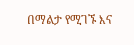በማልታ የሚገኙ እና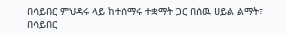በሳይበር ምህዳሩ ላይ ከተሰማሩ ተቋማት ጋር በሰዉ ሀይል ልማት፣ በሳይበር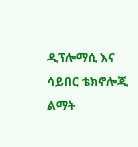ዲፕሎማሲ እና ሳይበር ቴክኖሎጂ ልማት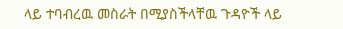ላይ ተባብረዉ መስራት በሚያስችላቸዉ ጉዳዮች ላይ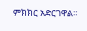ምክክር አድርገዋል።